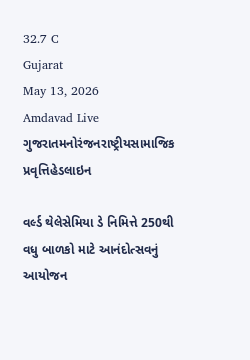32.7 C
Gujarat
May 13, 2026
Amdavad Live
ગુજરાતમનોરંજનરાષ્ટ્રીયસામાજિક પ્રવૃત્તિહેડલાઇન

વર્લ્ડ થેલેસેમિયા ડે નિમિત્તે 250થી વધુ બાળકો માટે આનંદોત્સવનું આયોજન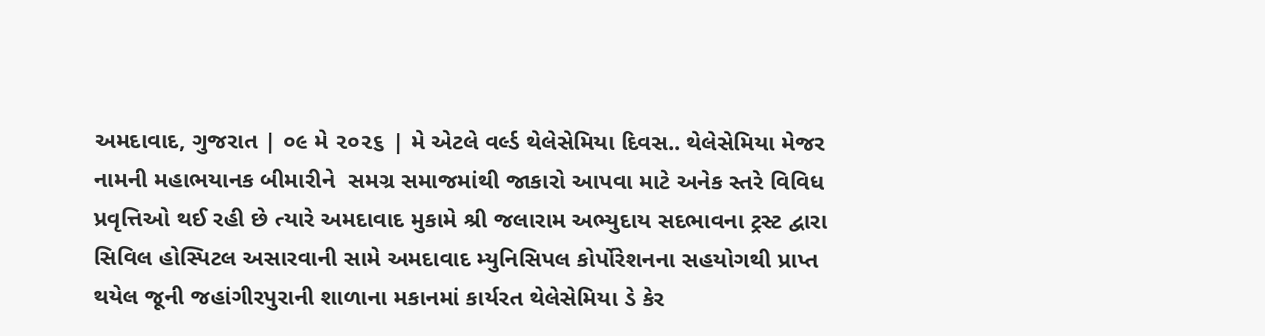અમદાવાદ, ગુજરાત | ૦૯ મે ૨૦૨૬ | મે એટલે વર્લ્ડ થેલેસેમિયા દિવસ.. થેલેસેમિયા મેજર નામની મહાભયાનક બીમારીને  સમગ્ર સમાજમાંથી જાકારો આપવા માટે અનેક સ્તરે વિવિધ પ્રવૃત્તિઓ થઈ રહી છે ત્યારે અમદાવાદ મુકામે શ્રી જલારામ અભ્યુદાય સદભાવના ટ્રસ્ટ દ્વારા સિવિલ હોસ્પિટલ અસારવાની સામે અમદાવાદ મ્યુનિસિપલ કોર્પોરેશનના સહયોગથી પ્રાપ્ત થયેલ જૂની જહાંગીરપુરાની શાળાના મકાનમાં કાર્યરત થેલેસેમિયા ડે કેર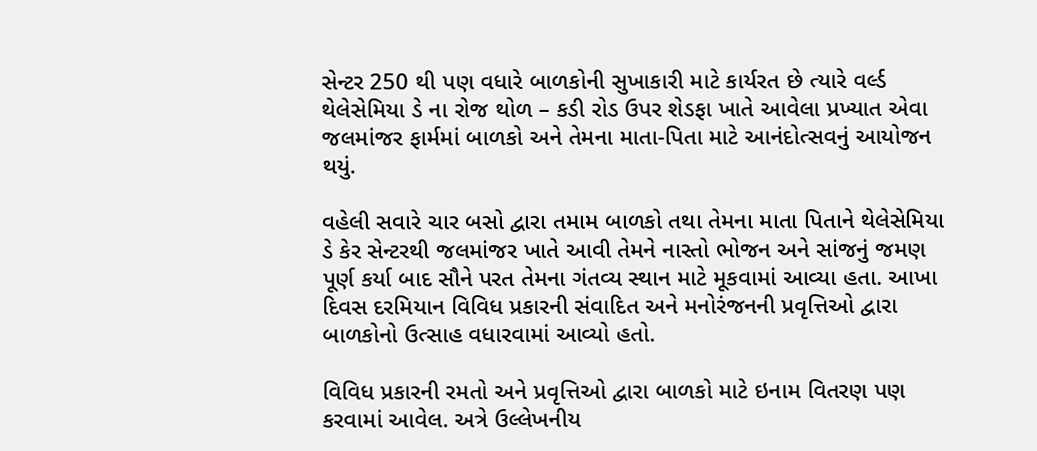સેન્ટર 250 થી પણ વધારે બાળકોની સુખાકારી માટે કાર્યરત છે ત્યારે વર્લ્ડ થેલેસેમિયા ડે ના રોજ થોળ – કડી રોડ ઉપર શેડફા ખાતે આવેલા પ્રખ્યાત એવા જલમાંજર ફાર્મમાં બાળકો અને તેમના માતા-પિતા માટે આનંદોત્સવનું આયોજન થયું.

વહેલી સવારે ચાર બસો દ્વારા તમામ બાળકો તથા તેમના માતા પિતાને થેલેસેમિયા ડે કેર સેન્ટરથી જલમાંજર ખાતે આવી તેમને નાસ્તો ભોજન અને સાંજનું જમણ પૂર્ણ કર્યા બાદ સૌને પરત તેમના ગંતવ્ય સ્થાન માટે મૂકવામાં આવ્યા હતા. આખા દિવસ દરમિયાન વિવિધ પ્રકારની સંવાદિત અને મનોરંજનની પ્રવૃત્તિઓ દ્વારા બાળકોનો ઉત્સાહ વધારવામાં આવ્યો હતો.

વિવિધ પ્રકારની રમતો અને પ્રવૃત્તિઓ દ્વારા બાળકો માટે ઇનામ વિતરણ પણ કરવામાં આવેલ. અત્રે ઉલ્લેખનીય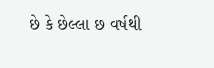છે કે છેલ્લા છ વર્ષથી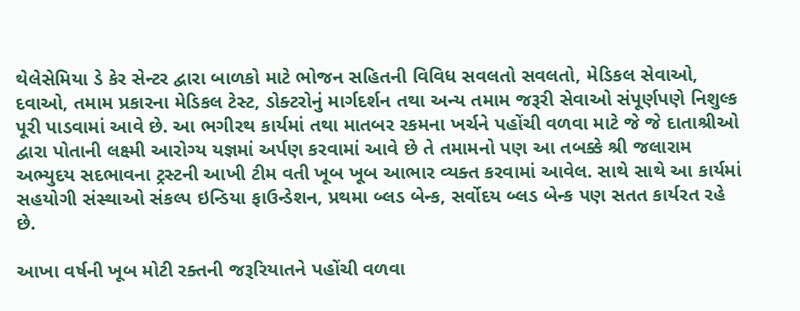થેલેસેમિયા ડે કેર સેન્ટર દ્વારા બાળકો માટે ભોજન સહિતની વિવિધ સવલતો સવલતો, મેડિકલ સેવાઓ, દવાઓ, તમામ પ્રકારના મેડિકલ ટેસ્ટ, ડોક્ટરોનું માર્ગદર્શન તથા અન્ય તમામ જરૂરી સેવાઓ સંપૂર્ણપણે નિશુલ્ક પૂરી પાડવામાં આવે છે. આ ભગીરથ કાર્યમાં તથા માતબર રકમના ખર્ચને પહોંચી વળવા માટે જે જે દાતાશ્રીઓ દ્વારા પોતાની લક્ષ્મી આરોગ્ય યજ્ઞમાં અર્પણ કરવામાં આવે છે તે તમામનો પણ આ તબક્કે શ્રી જલારામ અભ્યુદય સદભાવના ટ્રસ્ટની આખી ટીમ વતી ખૂબ ખૂબ આભાર વ્યક્ત કરવામાં આવેલ. સાથે સાથે આ કાર્યમાં સહયોગી સંસ્થાઓ સંકલ્પ ઇન્ડિયા ફાઉન્ડેશન, પ્રથમા બ્લડ બેન્ક, સર્વોદય બ્લડ બેન્ક પણ સતત કાર્યરત રહે છે.

આખા વર્ષની ખૂબ મોટી રક્તની જરૂરિયાતને પહોંચી વળવા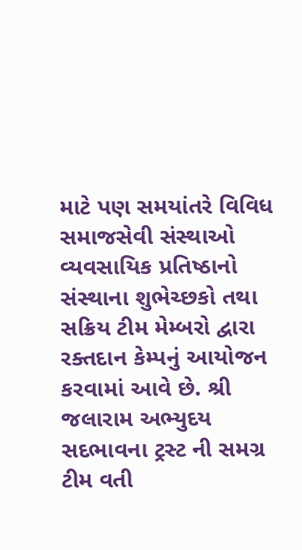માટે પણ સમયાંતરે વિવિધ સમાજસેવી સંસ્થાઓ વ્યવસાયિક પ્રતિષ્ઠાનો સંસ્થાના શુભેચ્છકો તથા સક્રિય ટીમ મેમ્બરો દ્વારા રક્તદાન કેમ્પનું આયોજન કરવામાં આવે છે. શ્રી જલારામ અભ્યુદય સદભાવના ટ્રસ્ટ ની સમગ્ર ટીમ વતી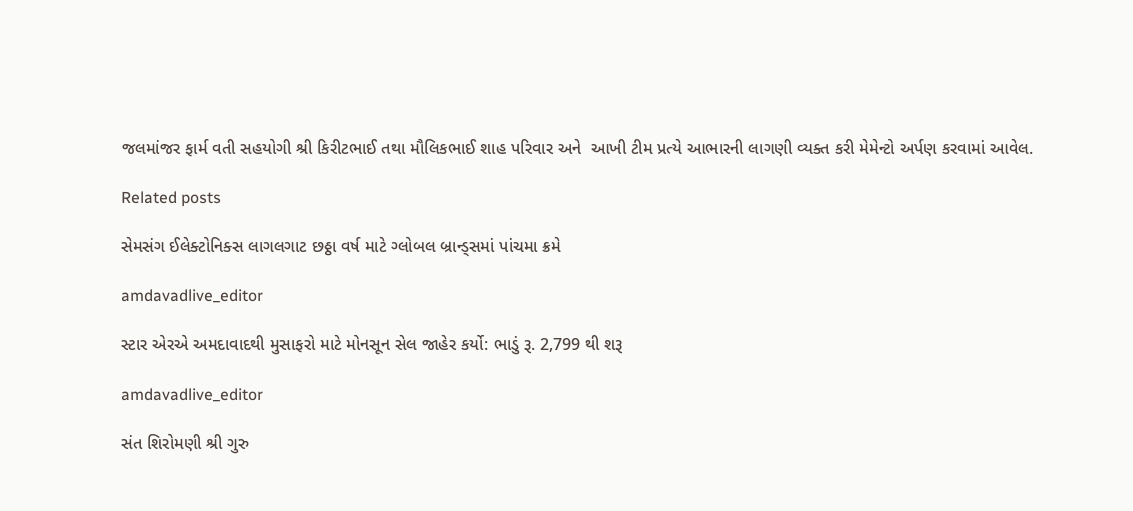જલમાંજર ફાર્મ વતી સહયોગી શ્રી કિરીટભાઈ તથા મૌલિકભાઈ શાહ પરિવાર અને  આખી ટીમ પ્રત્યે આભારની લાગણી વ્યક્ત કરી મેમેન્ટો અર્પણ કરવામાં આવેલ.

Related posts

સેમસંગ ઈલેક્ટોનિક્સ લાગલગાટ છઠ્ઠા વર્ષ માટે ગ્લોબલ બ્રાન્ડ્સમાં પાંચમા ક્રમે

amdavadlive_editor

સ્ટાર એરએ અમદાવાદથી મુસાફરો માટે મોનસૂન સેલ જાહેર કર્યો: ભાડું રૂ. 2,799 થી શરૂ

amdavadlive_editor

સંત શિરોમણી શ્રી ગુરુ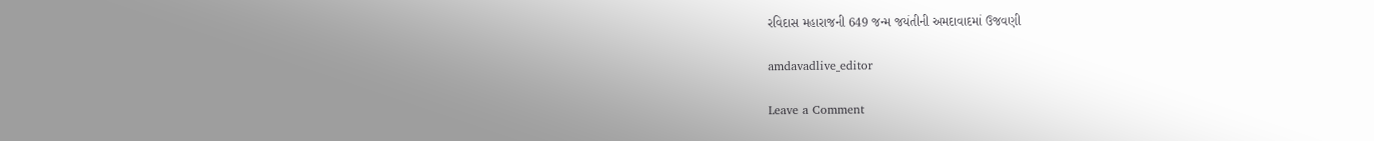રવિદાસ મહારાજની 649 જન્મ જયંતીની અમદાવાદમાં ઉજવણી

amdavadlive_editor

Leave a Comment